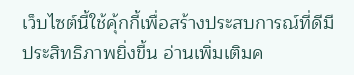เว็บไซต์นี้ใช้คุ้กกี้เพื่อสร้างประสบการณ์ที่ดีมีประสิทธิภาพยิ่งขี้น อ่านเพิ่มเติมค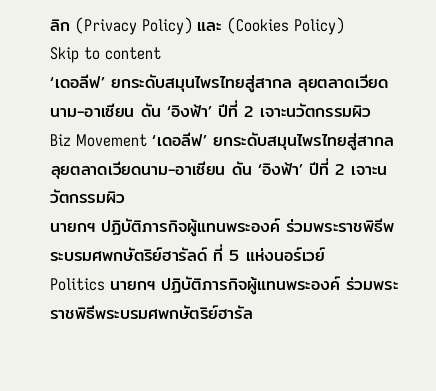ลิก (Privacy Policy) และ (Cookies Policy)
Skip to content
‘เดอลีฟ’ ยกระดับสมุนไพรไทยสู่สากล ลุยตลาดเวียดนาม-อาเซียน ดัน ‘อิงฟ้า’ ปีที่ 2 เจาะนวัตกรรมผิว
Biz Movement ‘เดอลีฟ’ ยกระดับสมุนไพรไทยสู่สากล ลุยตลาดเวียดนาม-อาเซียน ดัน ‘อิงฟ้า’ ปีที่ 2 เจาะนวัตกรรมผิว
นายกฯ ปฏิบัติภารกิจผู้แทนพระองค์ ร่วมพระราชพิธีพระบรมศพกษัตริย์ฮารัลด์ ที่ 5 แห่งนอร์เวย์
Politics นายกฯ ปฏิบัติภารกิจผู้แทนพระองค์ ร่วมพระราชพิธีพระบรมศพกษัตริย์ฮารัล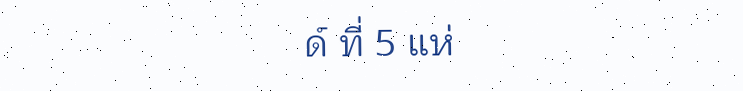ด์ ที่ 5 แห่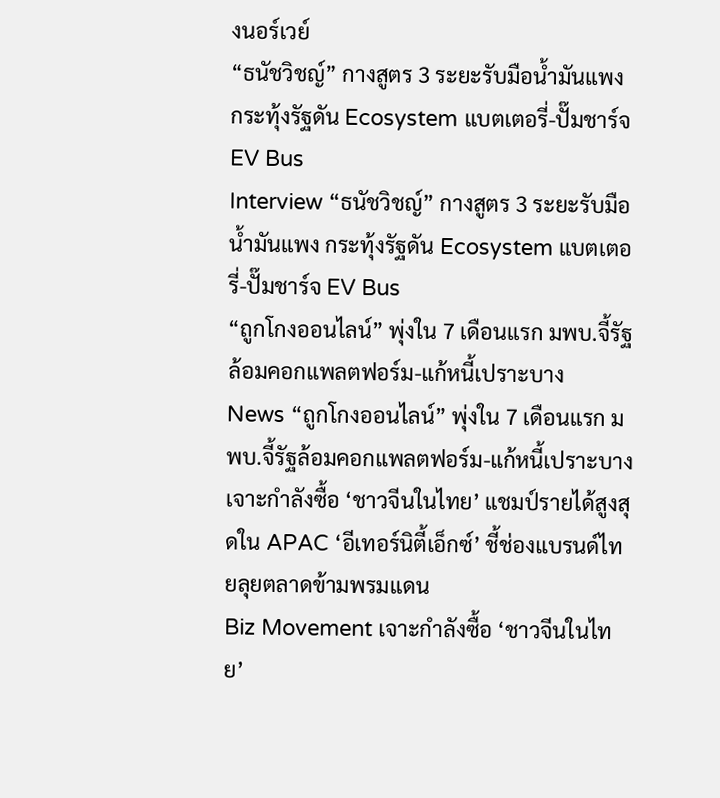งนอร์เวย์
“ธนัชวิชญ์” กางสูตร 3 ระยะรับมือน้ำมันแพง กระทุ้งรัฐดัน Ecosystem แบตเตอรี่-ปั๊มชาร์จ EV Bus
Interview “ธนัชวิชญ์” กางสูตร 3 ระยะรับมือน้ำมันแพง กระทุ้งรัฐดัน Ecosystem แบตเตอรี่-ปั๊มชาร์จ EV Bus
“ถูกโกงออนไลน์” พุ่งใน 7 เดือนแรก มพบ.จี้รัฐล้อมคอกแพลตฟอร์ม-แก้หนี้เปราะบาง
News “ถูกโกงออนไลน์” พุ่งใน 7 เดือนแรก มพบ.จี้รัฐล้อมคอกแพลตฟอร์ม-แก้หนี้เปราะบาง
เจาะกำลังซื้อ ‘ชาวจีนในไทย’ แชมป์รายได้สูงสุดใน APAC ‘อีเทอร์นิตี้เอ็กซ์’ ชี้ช่องแบรนด์ไทยลุยตลาดข้ามพรมแดน
Biz Movement เจาะกำลังซื้อ ‘ชาวจีนในไทย’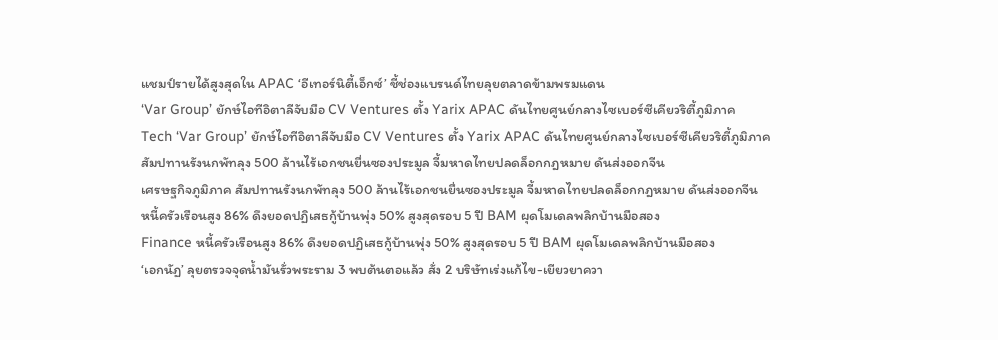แชมป์รายได้สูงสุดใน APAC ‘อีเทอร์นิตี้เอ็กซ์’ ชี้ช่องแบรนด์ไทยลุยตลาดข้ามพรมแดน
‘Var Group’ ยักษ์ไอทีอิตาลีจับมือ CV Ventures ตั้ง Yarix APAC ดันไทยศูนย์กลางไซเบอร์ซีเคียวริตี้ภูมิภาค
Tech ‘Var Group’ ยักษ์ไอทีอิตาลีจับมือ CV Ventures ตั้ง Yarix APAC ดันไทยศูนย์กลางไซเบอร์ซีเคียวริตี้ภูมิภาค
สัมปทานรังนกพัทลุง 500 ล้านไร้เอกชนยื่นซองประมูล จี้มหาดไทยปลดล็อกกฎหมาย ดันส่งออกจีน
เศรษฐกิจภูมิภาค สัมปทานรังนกพัทลุง 500 ล้านไร้เอกชนยื่นซองประมูล จี้มหาดไทยปลดล็อกกฎหมาย ดันส่งออกจีน
หนี้ครัวเรือนสูง 86% ดึงยอดปฏิเสธกู้บ้านพุ่ง 50% สูงสุดรอบ 5 ปี BAM ผุดโมเดลพลิกบ้านมือสอง
Finance หนี้ครัวเรือนสูง 86% ดึงยอดปฏิเสธกู้บ้านพุ่ง 50% สูงสุดรอบ 5 ปี BAM ผุดโมเดลพลิกบ้านมือสอง
‘เอกนัฏ’ ลุยตรวจจุดน้ำมันรั่วพระราม 3 พบต้นตอแล้ว สั่ง 2 บริษัทเร่งแก้ไข-เยียวยาควา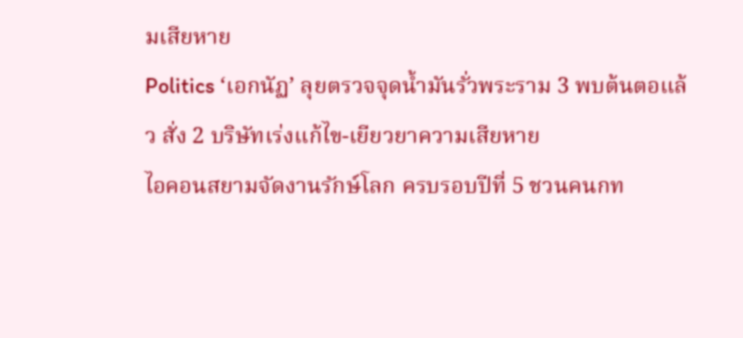มเสียหาย
Politics ‘เอกนัฏ’ ลุยตรวจจุดน้ำมันรั่วพระราม 3 พบต้นตอแล้ว สั่ง 2 บริษัทเร่งแก้ไข-เยียวยาความเสียหาย
ไอคอนสยามจัดงานรักษ์โลก ครบรอบปีที่ 5 ชวนคนกท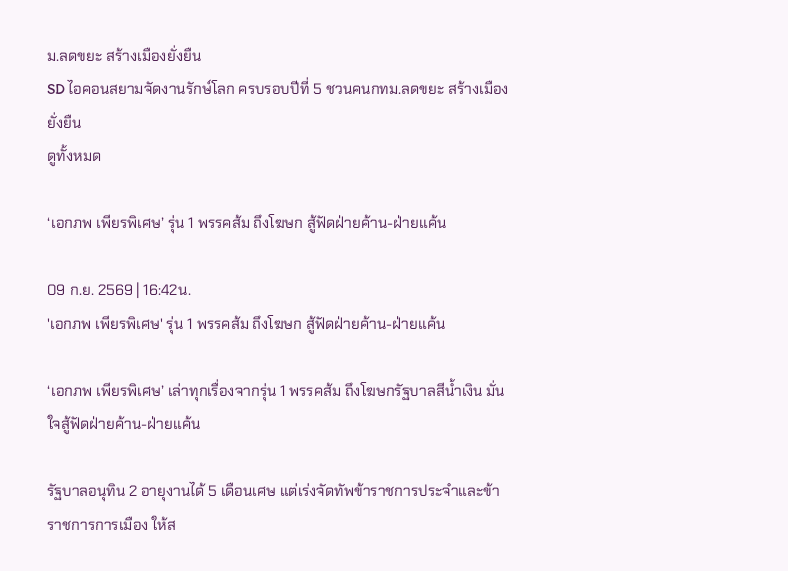ม.ลดขยะ สร้างเมืองยั่งยืน
SD ไอคอนสยามจัดงานรักษ์โลก ครบรอบปีที่ 5 ชวนคนกทม.ลดขยะ สร้างเมืองยั่งยืน
ดูทั้งหมด

‘เอกภพ เพียรพิเศษ’ รุ่น 1 พรรคส้ม ถึงโฆษก สู้ฟัดฝ่ายค้าน-ฝ่ายแค้น

09 ก.ย. 2569 | 16:42น.
'เอกภพ เพียรพิเศษ' รุ่น 1 พรรคส้ม ถึงโฆษก สู้ฟัดฝ่ายค้าน-ฝ่ายแค้น

‘เอกภพ เพียรพิเศษ’ เล่าทุกเรื่องจากรุ่น 1 พรรคส้ม ถึงโฆษกรัฐบาลสีน้ำเงิน มั่นใจสู้ฟัดฝ่ายค้าน-ฝ่ายแค้น

รัฐบาลอนุทิน 2 อายุงานได้ 5 เดือนเศษ แต่เร่งจัดทัพข้าราชการประจำและข้าราชการการเมือง ให้ส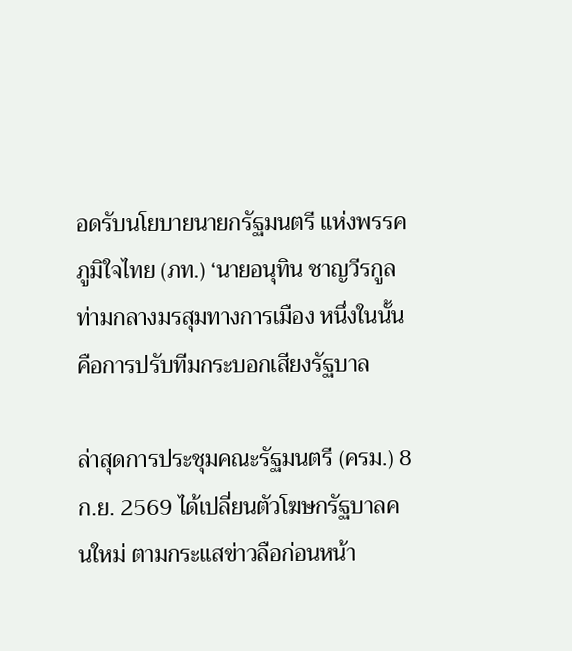อดรับนโยบายนายกรัฐมนตรี แห่งพรรคภูมิใจไทย (ภท.) ‘นายอนุทิน ชาญวีรกูล ท่ามกลางมรสุมทางการเมือง หนึ่งในนั้นคือการปรับทีมกระบอกเสียงรัฐบาล

ล่าสุดการประชุมคณะรัฐมนตรี (ครม.) 8 ก.ย. 2569 ได้เปลี่ยนตัวโฆษกรัฐบาลคนใหม่ ตามกระแสข่าวลือก่อนหน้า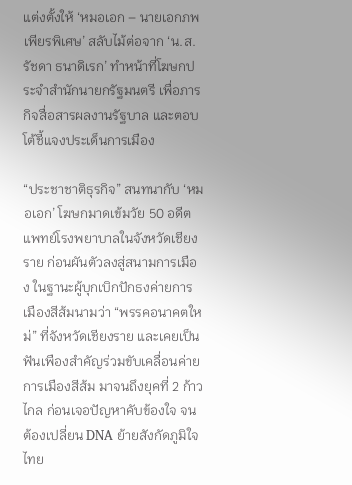แต่งตั้งให้ ‘หมอเอก – นายเอกภพ เพียรพิเศษ’ สลับไม้ต่อจาก ‘น.ส.รัชดา ธนาดิเรก’ ทำหน้าที่โฆษกประจำสำนักนายกรัฐมนตรี เพื่อภารกิจสื่อสารผลงานรัฐบาล และตอบโต้ชี้แจงประเด็นการเมือง

“ประชาชาติธุรกิจ” สนทนากับ ‘หมอเอก’ โฆษกมาดเข้มวัย 50 อดีตแพทย์โรงพยาบาลในจังหวัดเชียงราย ก่อนผันตัวลงสู่สนามการเมือง ในฐานะผู้บุกเบิกปักธงค่ายการเมืองสีส้มนามว่า “พรรคอนาคตใหม่” ที่จังหวัดเชียงราย และเคยเป็นฟันเพืองสำคัญร่วมขับเคลื่อนค่ายการเมืองสีส้ม มาจนถึงยุคที่ 2 ก้าวไกล ก่อนเจอปัญหาคับข้องใจ จนต้องเปลี่ยน DNA ย้ายสังกัดภูมิใจไทย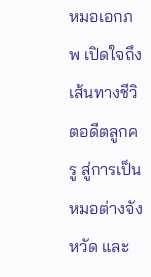หมอเอกภพ เปิดใจถึงเส้นทางชีวิตอดีตลูกครู สู่การเป็นหมอต่างจังหวัด และ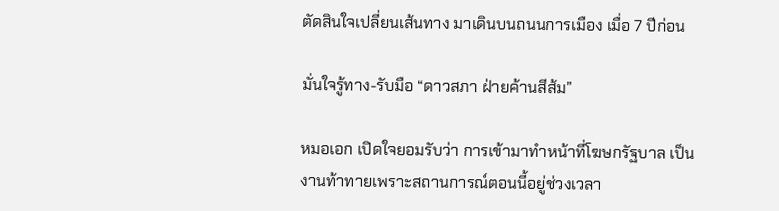ตัดสินใจเปลี่ยนเส้นทาง มาเดินบนถนนการเมือง เมื่อ 7 ปีก่อน

มั่นใจรู้ทาง-รับมือ “ดาวสภา ฝ่ายค้านสีส้ม”

หมอเอก เปิดใจยอมรับว่า การเข้ามาทำหน้าที่โฆษกรัฐบาล เป็นงานท้าทายเพราะสถานการณ์ตอนนี้อยู่ช่วงเวลา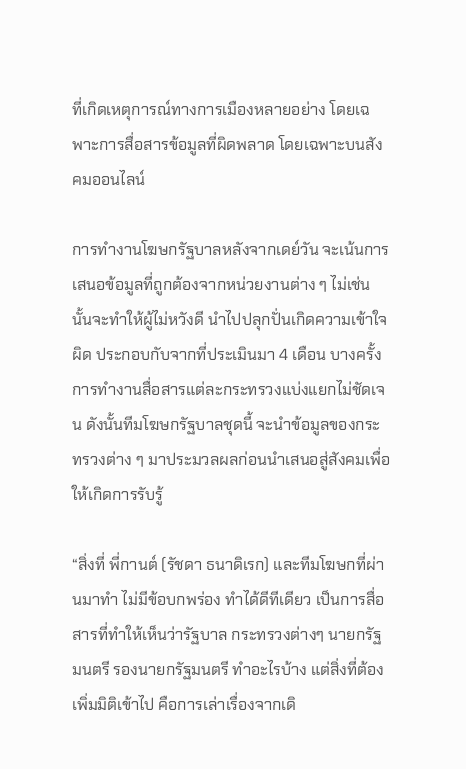ที่เกิดเหตุการณ์ทางการเมืองหลายอย่าง โดยเฉพาะการสื่อสารข้อมูลที่ผิดพลาด โดยเฉพาะบนสังคมออนไลน์

การทำงานโฆษกรัฐบาลหลังจากเดย์วัน จะเน้นการเสนอข้อมูลที่ถูกต้องจากหน่วยงานต่าง ๆ ไม่เช่นนั้นจะทำให้ผู้ไม่หวังดี นำไปปลุกปั่นเกิดความเข้าใจผิด ประกอบกับจากที่ประเมินมา 4 เดือน บางครั้งการทำงานสื่อสารแต่ละกระทรวงแบ่งแยกไม่ชัดเจน ดังนั้นทีมโฆษกรัฐบาลชุดนี้ จะนำข้อมูลของกระทรวงต่าง ๆ มาประมวลผลก่อนนำเสนอสู่สังคมเพื่อให้เกิดการรับรู้

“สิ่งที่ พี่กานต์ (รัชดา ธนาดิเรก) และทีมโฆษกที่ผ่านมาทำ ไม่มีข้อบกพร่อง ทำได้ดีทีเดียว เป็นการสื่อสารที่ทำให้เห็นว่ารัฐบาล กระทรวงต่างๆ นายกรัฐมนตรี รองนายกรัฐมนตรี ทำอะไรบ้าง แต่สิ่งที่ต้องเพิ่มมิติเข้าไป คือการเล่าเรื่องจากเดิ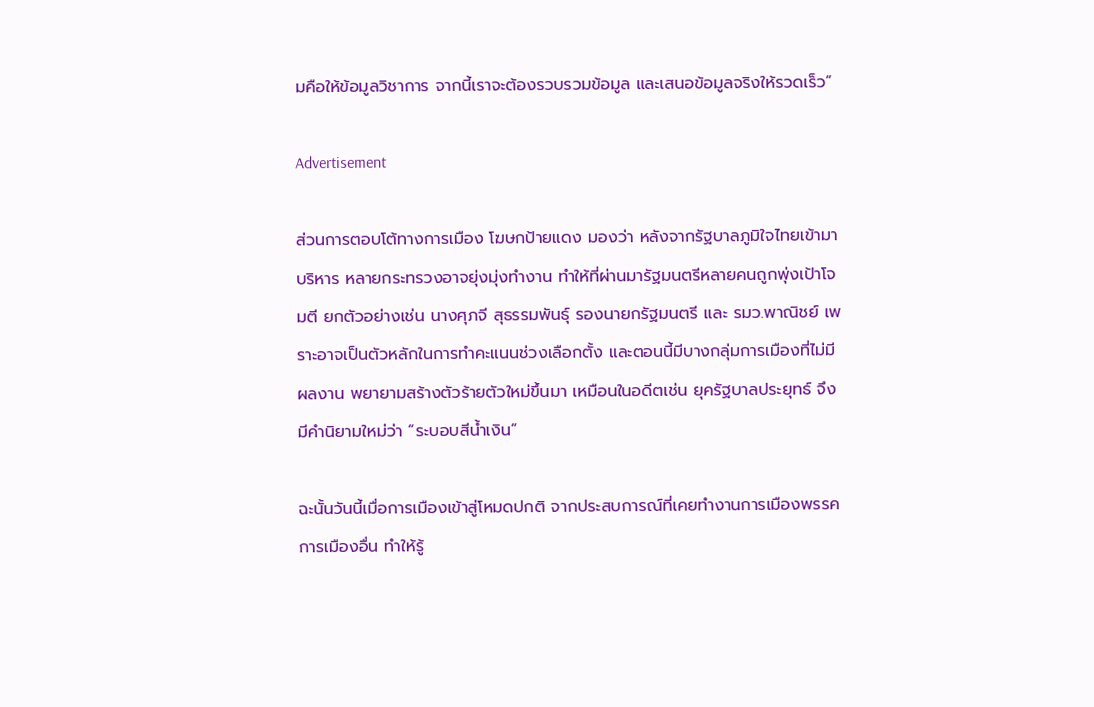มคือให้ข้อมูลวิชาการ จากนี้เราจะต้องรวบรวมข้อมูล และเสนอข้อมูลจริงให้รวดเร็ว”

Advertisement

ส่วนการตอบโต้ทางการเมือง โฆษกป้ายแดง มองว่า หลังจากรัฐบาลภูมิใจไทยเข้ามาบริหาร หลายกระทรวงอาจยุ่งมุ่งทำงาน ทำให้ที่ผ่านมารัฐมนตรีหลายคนถูกพุ่งเป้าโจมตี ยกตัวอย่างเช่น นางศุภจี สุธรรมพันธุ์ รองนายกรัฐมนตรี และ รมว.พาณิชย์ เพราะอาจเป็นตัวหลักในการทำคะแนนช่วงเลือกตั้ง และตอนนี้มีบางกลุ่มการเมืองที่ไม่มีผลงาน พยายามสร้างตัวร้ายตัวใหม่ขึ้นมา เหมือนในอดีตเช่น ยุครัฐบาลประยุทธ์ จึงมีคำนิยามใหม่ว่า “ระบอบสีน้ำเงิน”

ฉะนั้นวันนี้เมื่อการเมืองเข้าสู่โหมดปกติ จากประสบการณ์ที่เคยทำงานการเมืองพรรคการเมืองอื่น ทำให้รู้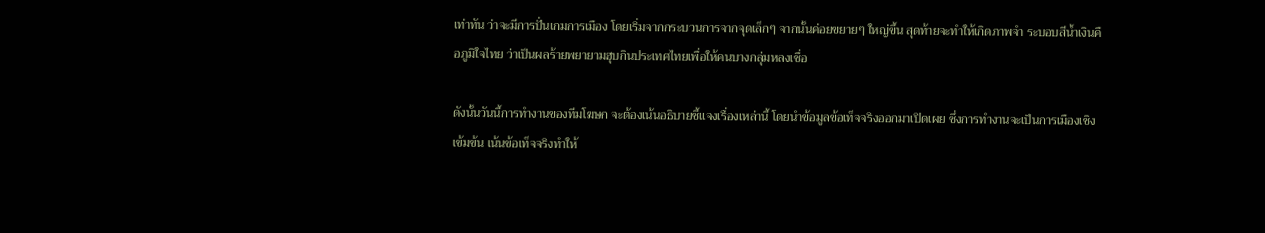เท่าทัน ว่าจะมีการปั่นเกมการเมือง โดยเริ่มจากกระบวนการจากจุดเล็กๆ จากนั้นค่อยขยายๆ ใหญ่ขึ้น สุดท้ายจะทำให้เกิดภาพจำ ระบอบสีน้ำเงินคือภูมิใจไทย ว่าเป็นผลร้ายพยายามฮุบกินประเทศไทยเพื่อให้คนบางกลุ่มหลงเชื่อ

ดังนั้นวันนี้การทำงานของทีมโฆษก จะต้องเน้นอธิบายชี้แจงเรื่องเหล่านี้ โดยนำข้อมูลข้อเท็จจริงออกมาเปิดเผย ซึ่งการทำงานจะเป็นการเมืองเชิงเข้มข้น เน้นข้อเท็จจริงทำให้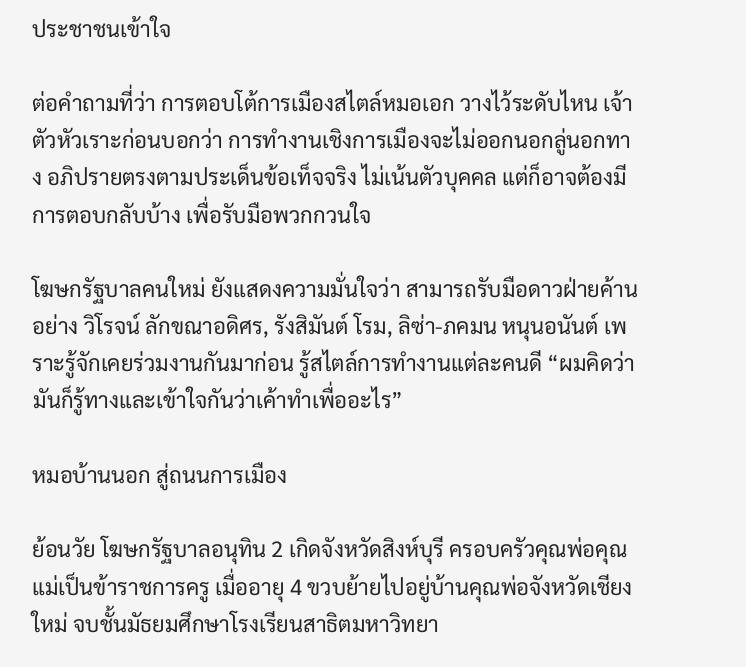ประชาชนเข้าใจ

ต่อคำถามที่ว่า การตอบโต้การเมืองสไตล์หมอเอก วางไว้ระดับไหน เจ้าตัวหัวเราะก่อนบอกว่า การทำงานเชิงการเมืองจะไม่ออกนอกลู่นอกทาง อภิปรายตรงตามประเด็นข้อเท็จจริง ไม่เน้นตัวบุคคล แต่ก็อาจต้องมีการตอบกลับบ้าง เพื่อรับมือพวกกวนใจ

โฆษกรัฐบาลคนใหม่ ยังแสดงความมั่นใจว่า สามารถรับมือดาวฝ่ายค้านอย่าง วิโรจน์ ลักขณาอดิศร, รังสิมันต์ โรม, ลิซ่า-ภคมน หนุนอนันต์ เพราะรู้จักเคยร่วมงานกันมาก่อน รู้สไตล์การทำงานแต่ละคนดี “ผมคิดว่า มันก็รู้ทางและเข้าใจกันว่าเค้าทำเพื่ออะไร”

หมอบ้านนอก สู่ถนนการเมือง

ย้อนวัย โฆษกรัฐบาลอนุทิน 2 เกิดจังหวัดสิงห์บุรี ครอบครัวคุณพ่อคุณแม่เป็นข้าราชการครู เมื่ออายุ 4 ขวบย้ายไปอยู่บ้านคุณพ่อจังหวัดเชียงใหม่ จบชั้นมัธยมศึกษาโรงเรียนสาธิตมหาวิทยา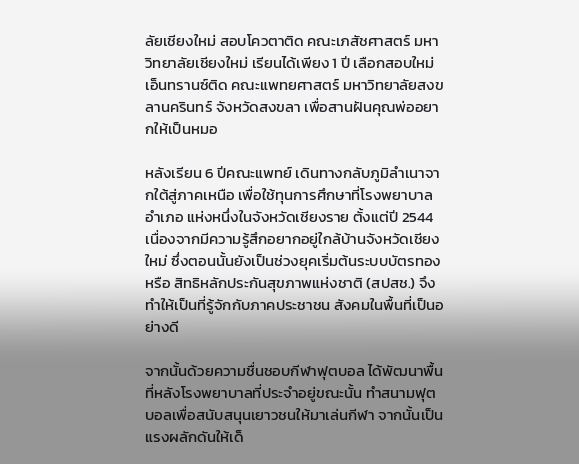ลัยเชียงใหม่ สอบโควตาติด คณะเภสัชศาสตร์ มหาวิทยาลัยเชียงใหม่ เรียนได้เพียง 1 ปี เลือกสอบใหม่เอ็นทรานซ์ติด คณะแพทยศาสตร์ มหาวิทยาลัยสงขลานครินทร์ จังหวัดสงขลา เพื่อสานฝันคุณพ่ออยากให้เป็นหมอ

หลังเรียน 6 ปีคณะแพทย์ เดินทางกลับภูมิลำเนาจากใต้สู่ภาคเหนือ เพื่อใช้ทุนการศึกษาที่โรงพยาบาลอำเภอ แห่งหนึ่งในจังหวัดเชียงราย ตั้งแต่ปี 2544 เนื่องจากมีความรู้สึกอยากอยู่ใกล้บ้านจังหวัดเชียงใหม่ ซึ่งตอนนั้นยังเป็นช่วงยุคเริ่มต้นระบบบัตรทอง หรือ สิทธิหลักประกันสุขภาพแห่งชาติ (สปสช.) จึงทำให้เป็นที่รู้จักกับภาคประชาชน สังคมในพื้นที่เป็นอย่างดี

จากนั้นด้วยความชื่นชอบกีฬาฟุตบอล ได้พัฒนาพื้นที่หลังโรงพยาบาลที่ประจำอยู่ขณะนั้น ทำสนามฟุตบอลเพื่อสนับสนุนเยาวชนให้มาเล่นกีฬา จากนั้นเป็นแรงผลักดันให้เด็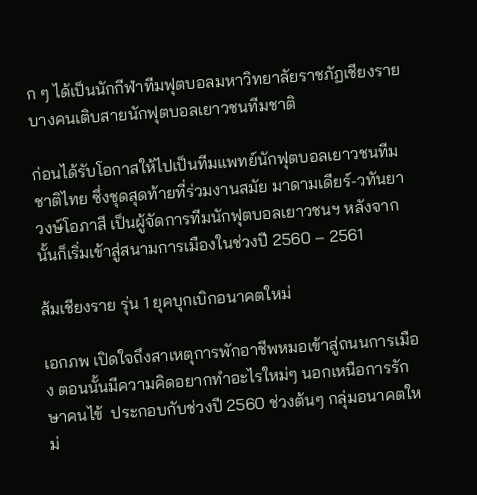ก ๆ ได้เป็นนักกีฬาทีมฟุตบอลมหาวิทยาลัยราชภัฏเชียงราย บางคนเติบสายนักฟุตบอลเยาวชนทีมชาติ

ก่อนได้รับโอกาสให้ไปเป็นทีมแพทย์นักฟุตบอลเยาวชนทีมชาติไทย ซึ่งชุดสุดท้ายที่ร่วมงานสมัย มาดามเดียร์-วทันยา วงษ์โอภาสี เป็นผู้จัดการทีมนักฟุตบอลเยาวชนฯ หลังจากนั้นก็เริ่มเข้าสู่สนามการเมืองในช่วงปี 2560 – 2561

ส้มเชียงราย รุ่น 1 ยุคบุกเบิกอนาคตใหม่

เอกภพ เปิดใจถึงสาเหตุการพักอาชีพหมอเข้าสู่ถนนการเมือง ตอนนั้นมีความคิดอยากทำอะไรใหม่ๆ นอกเหนือการรักษาคนไข้  ประกอบกับช่วงปี 2560 ช่วงต้นๆ กลุ่มอนาคตใหม่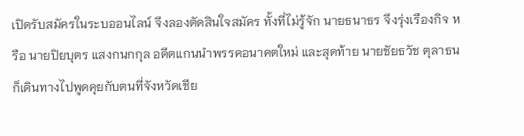เปิดรับสมัครในระบออนไลน์ จึงลองตัดสินใจสมัคร ทั้งที่ไม่รู้จัก นายธนาธร จึงรุ่งเรืองกิจ หรือ นายปิยบุตร แสงกนกกุล อดีตแกนนำพรรคอนาคตใหม่ และสุดท้าย นายชัยธวัช ตุลาธน ก็เดินทางไปพูดคุยกับตนที่จังหวัดเชีย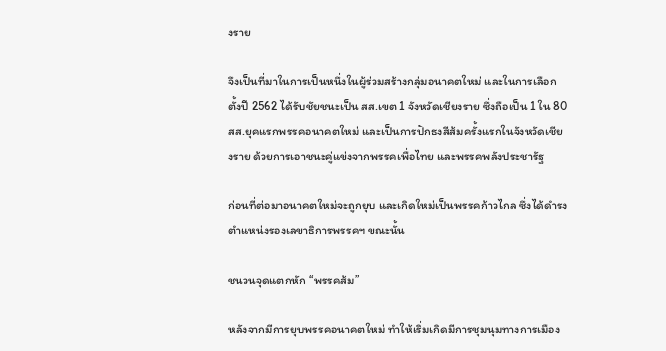งราย

จึงเป็นที่มาในการเป็นหนึ่งในผู้ร่วมสร้างกลุ่มอนาคตใหม่ และในการเลือกตั้งปี 2562 ได้รับชัยชนะเป็น สส.เขต 1 จังหวัดเชียงราย ซึ่งถือเป็น 1 ใน 80 สส.ยุคแรกพรรคอนาคตใหม่ และเป็นการปักธงสีส้มครั้งแรกในจังหวัดเชียงราย ด้วยการเอาชนะคู่แข่งจากพรรคเพื่อไทย และพรรคพลังประชารัฐ

ก่อนที่ต่อมาอนาคตใหม่จะถูกยุบ และเกิดใหม่เป็นพรรคก้าวไกล ซึ่งได้ดำรงตำแหน่งรองเลขาธิการพรรคฯ ขณะนั้น

ชนวนจุดแตกหัก “พรรคส้ม”

หลังจากมีการยุบพรรคอนาคตใหม่ ทำให้เริ่มเกิดมีการชุมนุมทางการเมือง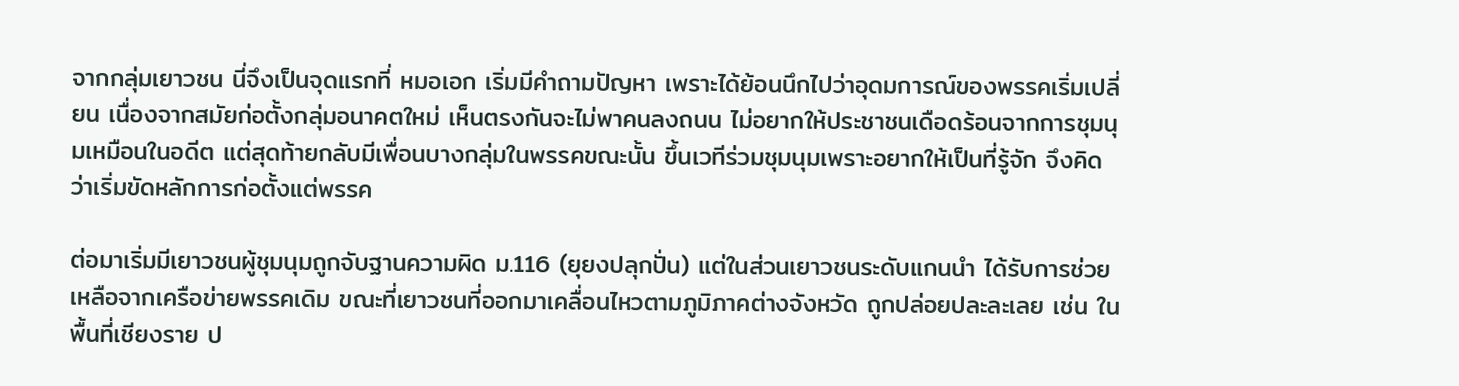จากกลุ่มเยาวชน นี่จึงเป็นจุดแรกที่ หมอเอก เริ่มมีคำถามปัญหา เพราะได้ย้อนนึกไปว่าอุดมการณ์ของพรรคเริ่มเปลี่ยน เนื่องจากสมัยก่อตั้งกลุ่มอนาคตใหม่ เห็นตรงกันจะไม่พาคนลงถนน ไม่อยากให้ประชาชนเดือดร้อนจากการชุมนุมเหมือนในอดีต แต่สุดท้ายกลับมีเพื่อนบางกลุ่มในพรรคขณะนั้น ขึ้นเวทีร่วมชุมนุมเพราะอยากให้เป็นที่รู้จัก จึงคิดว่าเริ่มขัดหลักการก่อตั้งแต่พรรค

ต่อมาเริ่มมีเยาวชนผู้ชุมนุมถูกจับฐานความผิด ม.116 (ยุยงปลุกปั่น) แต่ในส่วนเยาวชนระดับแกนนำ ได้รับการช่วยเหลือจากเครือข่ายพรรคเดิม ขณะที่เยาวชนที่ออกมาเคลื่อนไหวตามภูมิภาคต่างจังหวัด ถูกปล่อยปละละเลย เช่น ในพื้นที่เชียงราย ป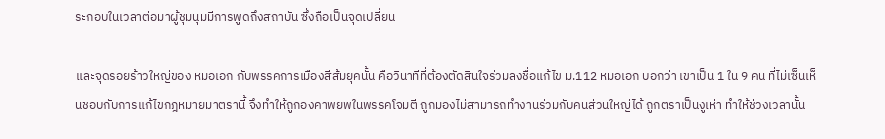ระกอบในเวลาต่อมาผู้ชุมนุมมีการพูดถึงสถาบัน ซึ่งถือเป็นจุดเปลี่ยน

และจุดรอยร้าวใหญ่ของ หมอเอก กับพรรคการเมืองสีส้มยุคนั้น คือวินาทีที่ต้องตัดสินใจร่วมลงชื่อแก้ไข ม.112 หมอเอก บอกว่า เขาเป็น 1 ใน 9 คน ที่ไม่เซ็นเห็นชอบกับการแก้ไขกฎหมายมาตรานี้ จึงทำให้ถูกองคาพยพในพรรคโจมตี ถูกมองไม่สามารถทำงานร่วมกับคนส่วนใหญ่ได้ ถูกตราเป็นงูเห่า ทำให้ช่วงเวลานั้น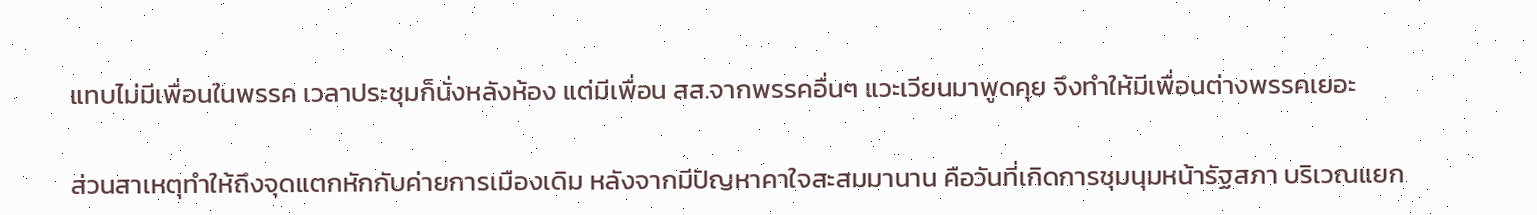แทบไม่มีเพื่อนในพรรค เวลาประชุมก็นั่งหลังห้อง แต่มีเพื่อน สส.จากพรรคอื่นๆ แวะเวียนมาพูดคุย จึงทำให้มีเพื่อนต่างพรรคเยอะ

ส่วนสาเหตุทำให้ถึงจุดแตกหักกับค่ายการเมืองเดิม หลังจากมีปัญหาคาใจสะสมมานาน คือวันที่เกิดการชุมนุมหน้ารัฐสภา บริเวณแยก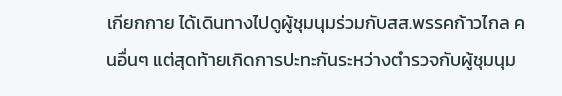เกียกกาย ได้เดินทางไปดูผู้ชุมนุมร่วมกับสส.พรรคก้าวไกล คนอื่นๆ แต่สุดท้ายเกิดการปะทะกันระหว่างตำรวจกับผู้ชุมนุม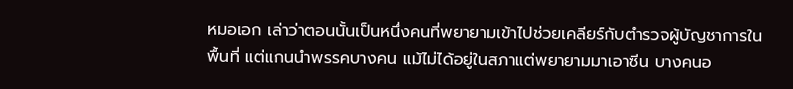หมอเอก เล่าว่าตอนนั้นเป็นหนึ่งคนที่พยายามเข้าไปช่วยเคลียร์กับตำรวจผู้บัญชาการในพื้นที่ แต่แกนนำพรรคบางคน แม้ไม่ได้อยู่ในสภาแต่พยายามมาเอาซีน บางคนอ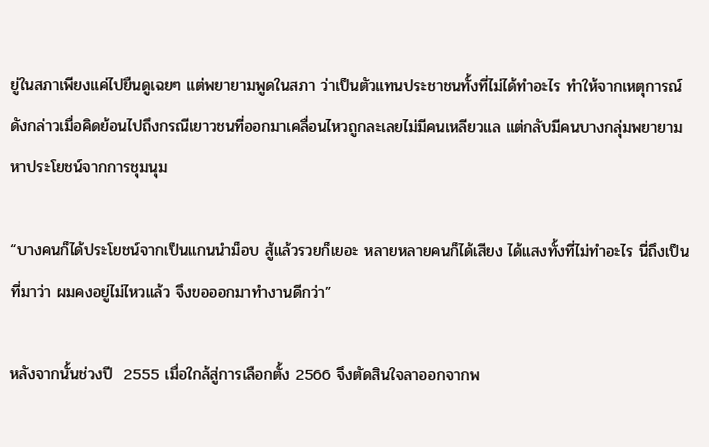ยู่ในสภาเพียงแค่ไปยืนดูเฉยๆ แต่พยายามพูดในสภา ว่าเป็นตัวแทนประชาชนทั้งที่ไม่ได้ทำอะไร ทำให้จากเหตุการณ์ดังกล่าวเมื่อคิดย้อนไปถึงกรณีเยาวชนที่ออกมาเคลื่อนไหวถูกละเลยไม่มีคนเหลียวแล แต่กลับมีคนบางกลุ่มพยายามหาประโยชน์จากการชุมนุม

“บางคนก็ได้ประโยชน์จากเป็นแกนนำม็อบ สู้แล้วรวยก็เยอะ หลายหลายคนก็ได้เสียง ได้แสงทั้งที่ไม่ทำอะไร นี่ถึงเป็นที่มาว่า ผมคงอยู่ไม่ไหวแล้ว จึงขอออกมาทำงานดีกว่า”

หลังจากนั้นช่วงปี  2555 เมื่อใกล้สู่การเลือกตั้ง 2566 จึงตัดสินใจลาออกจากพ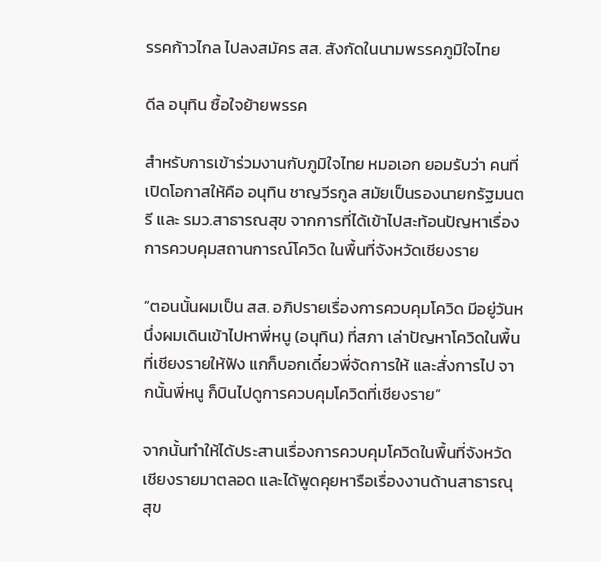รรคก้าวไกล ไปลงสมัคร สส. สังกัดในนามพรรคภูมิใจไทย

ดีล อนุทิน ซื้อใจย้ายพรรค

สำหรับการเข้าร่วมงานกับภูมิใจไทย หมอเอก ยอมรับว่า คนที่เปิดโอกาสให้คือ อนุทิน ชาญวีรกูล สมัยเป็นรองนายกรัฐมนตรี และ รมว.สาธารณสุข จากการที่ได้เข้าไปสะท้อนปัญหาเรื่องการควบคุมสถานการณ์โควิด ในพื้นที่จังหวัดเชียงราย

“ตอนนั้นผมเป็น สส. อภิปรายเรื่องการควบคุมโควิด มีอยู่วันหนึ่งผมเดินเข้าไปหาพี่หนู (อนุทิน) ที่สภา เล่าปัญหาโควิดในพื้นที่เชียงรายให้ฟัง แกก็บอกเดี๋ยวพี่จัดการให้ และสั่งการไป จากนั้นพี่หนู ก็บินไปดูการควบคุมโควิดที่เชียงราย”

จากนั้นทำให้ได้ประสานเรื่องการควบคุมโควิดในพื้นที่จังหวัดเชียงรายมาตลอด และได้พูดคุยหารือเรื่องงานด้านสาธารณุสุข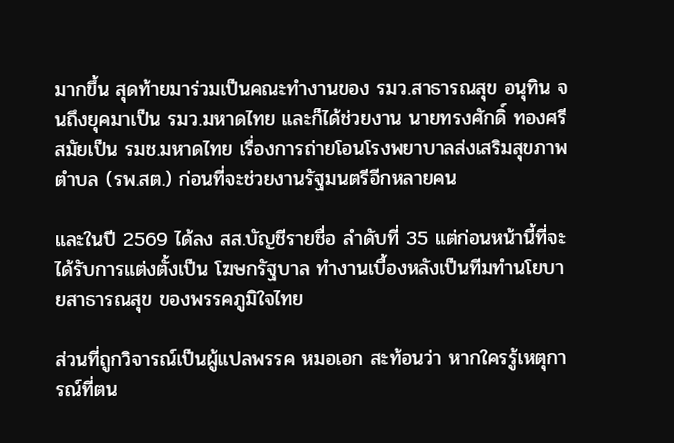มากขึ้น สุดท้ายมาร่วมเป็นคณะทำงานของ รมว.สาธารณสุข อนุทิน จนถึงยุคมาเป็น รมว.มหาดไทย และก็ได้ช่วยงาน นายทรงศักดิ์ ทองศรี สมัยเป็น รมช.มหาดไทย เรื่องการถ่ายโอนโรงพยาบาลส่งเสริมสุขภาพตำบล (รพ.สต.) ก่อนที่จะช่วยงานรัฐมนตรีอีกหลายคน

และในปี 2569 ได้ลง สส.บัญชีรายชื่อ ลำดับที่ 35 แต่ก่อนหน้านี้ที่จะได้รับการแต่งตั้งเป็น โฆษกรัฐบาล ทำงานเบื้องหลังเป็นทีมทำนโยบายสาธารณสุข ของพรรคภูมิใจไทย

ส่วนที่ถูกวิจารณ์เป็นผู้แปลพรรค หมอเอก สะท้อนว่า หากใครรู้เหตุการณ์ที่ตน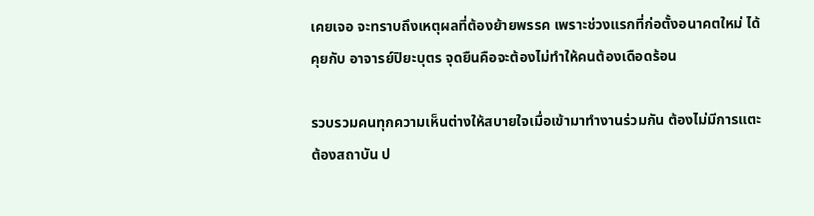เคยเจอ จะทราบถึงเหตุผลที่ต้องย้ายพรรค เพราะช่วงแรกที่ก่อตั้งอนาคตใหม่ ได้คุยกับ อาจารย์ปิยะบุตร จุดยืนคือจะต้องไม่ทำให้คนต้องเดือดร้อน

รวบรวมคนทุกความเห็นต่างให้สบายใจเมื่อเข้ามาทำงานร่วมกัน ต้องไม่มีการแตะต้องสถาบัน ป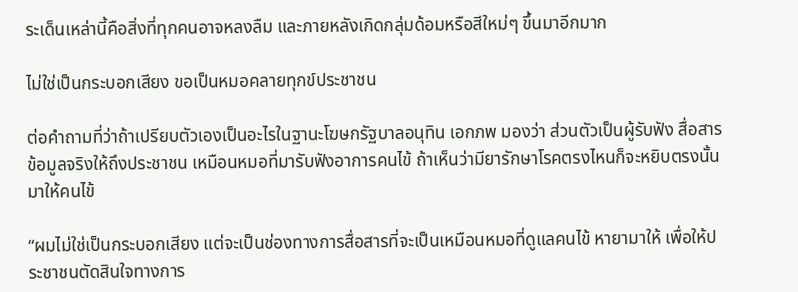ระเด็นเหล่านี้คือสิ่งที่ทุกคนอาจหลงลืม และภายหลังเกิดกลุ่มด้อมหรือสีใหม่ๆ ขึ้นมาอีกมาก

ไม่ใช่เป็นกระบอกเสียง ขอเป็นหมอคลายทุกข์ประชาชน

ต่อคำถามที่ว่าถ้าเปรียบตัวเองเป็นอะไรในฐานะโฆษกรัฐบาลอนุทิน เอกภพ มองว่า ส่วนตัวเป็นผู้รับฟัง สื่อสารข้อมูลจริงให้ถึงประชาชน เหมือนหมอที่มารับฟังอาการคนไข้ ถ้าเห็นว่ามียารักษาโรคตรงไหนก็จะหยิบตรงนั้นมาให้คนไข้

“ผมไม่ใช่เป็นกระบอกเสียง แต่จะเป็นช่องทางการสื่อสารที่จะเป็นเหมือนหมอที่ดูแลคนไข้ หายามาให้ เพื่อให้ประชาชนตัดสินใจทางการ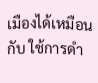เมืองได้เหมือนกับ ใช้การดำ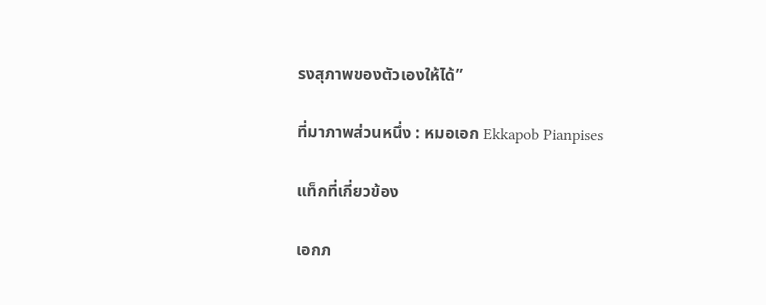รงสุภาพของตัวเองให้ได้”

ที่มาภาพส่วนหนึ่ง : หมอเอก Ekkapob Pianpises

แท็กที่เกี่ยวข้อง

เอกภ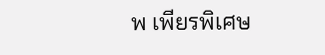พ เพียรพิเศษ